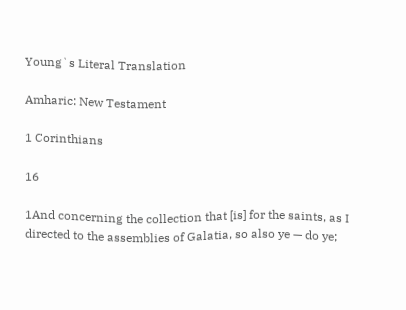Young`s Literal Translation

Amharic: New Testament

1 Corinthians

16

1And concerning the collection that [is] for the saints, as I directed to the assemblies of Galatia, so also ye — do ye;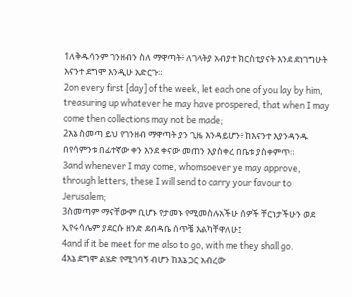1ለቅዱሳንም ገንዘብን ስለ ማዋጣት፥ ለገላትያ አብያተ ክርስቲያናት እንደ ደነገግሁት እናንተ ደግሞ እንዲሁ አድርጉ።
2on every first [day] of the week, let each one of you lay by him, treasuring up whatever he may have prospered, that when I may come then collections may not be made;
2እኔ ስመጣ ይህ የገንዘብ ማዋጣት ያን ጊዜ እንዳይሆን፥ ከእናንተ እያንዳንዱ በየሳምንቱ በፊተኛው ቀን እንደ ቀናው መጠን እያስቀረ በቤቱ ያስቀምጥ።
3and whenever I may come, whomsoever ye may approve, through letters, these I will send to carry your favour to Jerusalem;
3ስመጣም ማናቸውም ቢሆኑ የታመኑ የሚመስሉአችሁ ሰዎች ቸርነታችሁን ወደ ኢየሩሳሌም ያደርሱ ዘንድ ደብዳቤ ሰጥቼ እልካቸዋለሁ፤
4and if it be meet for me also to go, with me they shall go.
4እኔ ደግሞ ልሄድ የሚገባኝ ብሆን ከእኔ ጋር አብረው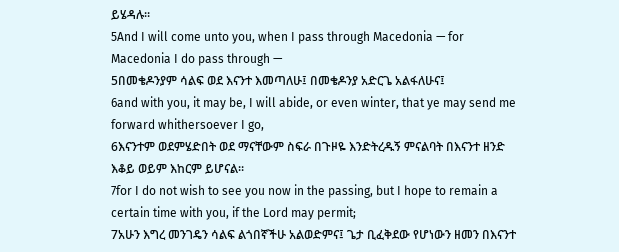ይሄዳሉ።
5And I will come unto you, when I pass through Macedonia — for Macedonia I do pass through —
5በመቄዶንያም ሳልፍ ወደ እናንተ እመጣለሁ፤ በመቄዶንያ አድርጌ አልፋለሁና፤
6and with you, it may be, I will abide, or even winter, that ye may send me forward whithersoever I go,
6እናንተም ወደምሄድበት ወደ ማናቸውም ስፍራ በጉዞዬ እንድትረዱኝ ምናልባት በእናንተ ዘንድ እቆይ ወይም እከርም ይሆናል።
7for I do not wish to see you now in the passing, but I hope to remain a certain time with you, if the Lord may permit;
7አሁን እግረ መንገዴን ሳልፍ ልጎበኛችሁ አልወድምና፤ ጌታ ቢፈቅደው የሆነውን ዘመን በእናንተ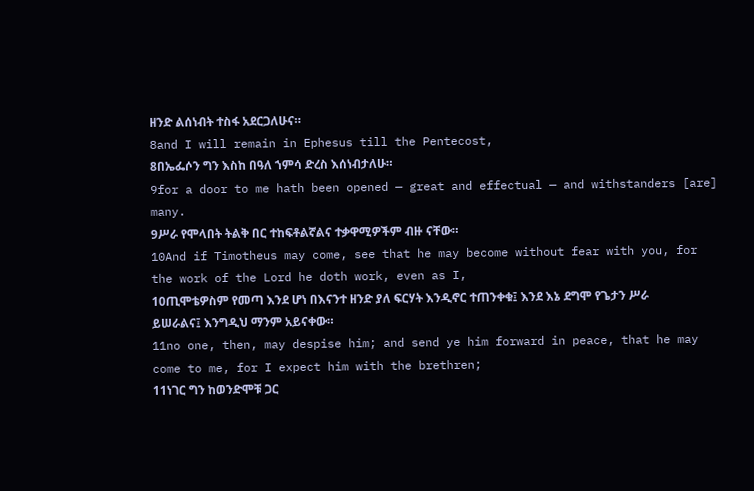ዘንድ ልሰነብት ተስፋ አደርጋለሁና።
8and I will remain in Ephesus till the Pentecost,
8በኤፌሶን ግን እስከ በዓለ ኀምሳ ድረስ እሰነብታለሁ።
9for a door to me hath been opened — great and effectual — and withstanders [are] many.
9ሥራ የሞላበት ትልቅ በር ተከፍቶልኛልና ተቃዋሚዎችም ብዙ ናቸው።
10And if Timotheus may come, see that he may become without fear with you, for the work of the Lord he doth work, even as I,
10ጢሞቴዎስም የመጣ እንደ ሆነ በእናንተ ዘንድ ያለ ፍርሃት እንዲኖር ተጠንቀቁ፤ እንደ እኔ ደግሞ የጌታን ሥራ ይሠራልና፤ እንግዲህ ማንም አይናቀው።
11no one, then, may despise him; and send ye him forward in peace, that he may come to me, for I expect him with the brethren;
11ነገር ግን ከወንድሞቹ ጋር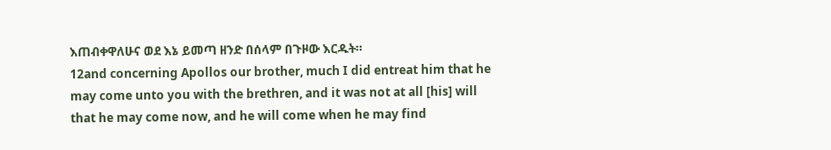እጠብቀዋለሁና ወደ እኔ ይመጣ ዘንድ በሰላም በጉዞው እርዱት።
12and concerning Apollos our brother, much I did entreat him that he may come unto you with the brethren, and it was not at all [his] will that he may come now, and he will come when he may find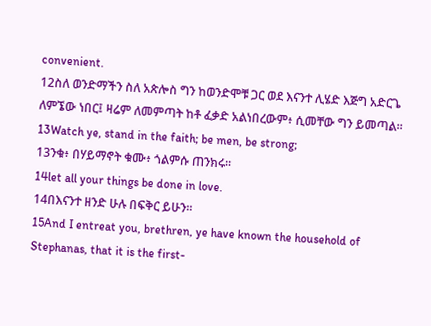convenient.
12ስለ ወንድማችን ስለ አጵሎስ ግን ከወንድሞቹ ጋር ወደ እናንተ ሊሄድ እጅግ አድርጌ ለምኜው ነበር፤ ዛሬም ለመምጣት ከቶ ፈቃድ አልነበረውም፥ ሲመቸው ግን ይመጣል።
13Watch ye, stand in the faith; be men, be strong;
13ንቁ፥ በሃይማኖት ቁሙ፥ ጎልምሱ ጠንክሩ።
14let all your things be done in love.
14በእናንተ ዘንድ ሁሉ በፍቅር ይሁን።
15And I entreat you, brethren, ye have known the household of Stephanas, that it is the first-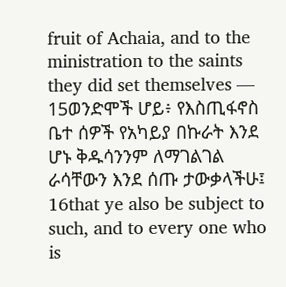fruit of Achaia, and to the ministration to the saints they did set themselves —
15ወንድሞች ሆይ፥ የእስጢፋኖስ ቤተ ሰዎች የአካይያ በኩራት እንደ ሆኑ ቅዱሳንንም ለማገልገል ራሳቸውን እንደ ሰጡ ታውቃላችሁ፤
16that ye also be subject to such, and to every one who is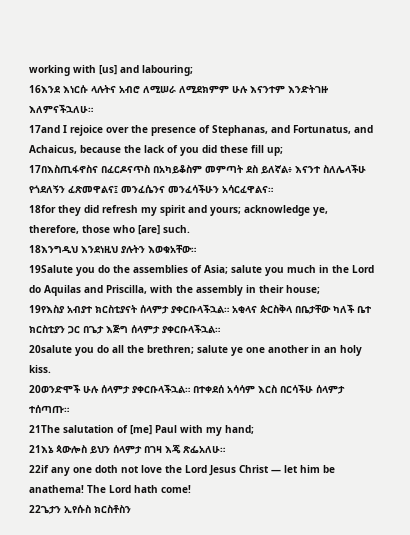working with [us] and labouring;
16እንደ እነርሱ ላሉትና አብሮ ለሚሠራ ለሚደክምም ሁሉ እናንተም እንድትገዙ እለምናችኋለሁ።
17and I rejoice over the presence of Stephanas, and Fortunatus, and Achaicus, because the lack of you did these fill up;
17በእስጢፋኖስና በፈርዶናጥስ በአካይቆስም መምጣት ደስ ይለኛል፥ እናንተ ስለሌላችሁ የጎደለኝን ፈጽመዋልና፤ መንፈሴንና መንፈሳችሁን አሳርፈዋልና።
18for they did refresh my spirit and yours; acknowledge ye, therefore, those who [are] such.
18እንግዲህ እንደነዚህ ያሉትን እወቁአቸው።
19Salute you do the assemblies of Asia; salute you much in the Lord do Aquilas and Priscilla, with the assembly in their house;
19የእስያ አብያተ ክርስቲያናት ሰላምታ ያቀርቡላችኋል። አቂላና ጵርስቅላ በቤታቸው ካለች ቤተ ክርስቲያን ጋር በጌታ እጅግ ሰላምታ ያቀርቡላችኋል።
20salute you do all the brethren; salute ye one another in an holy kiss.
20ወንድሞች ሁሉ ሰላምታ ያቀርቡላችኋል። በተቀደሰ አሳሳም እርስ በርሳችሁ ሰላምታ ተሰጣጡ።
21The salutation of [me] Paul with my hand;
21እኔ ጳውሎስ ይህን ሰላምታ በገዛ እጄ ጽፌአለሁ።
22if any one doth not love the Lord Jesus Christ — let him be anathema! The Lord hath come!
22ጌታን ኢየሱስ ክርስቶስን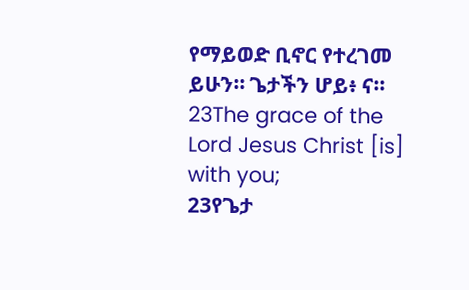የማይወድ ቢኖር የተረገመ ይሁን። ጌታችን ሆይ፥ ና።
23The grace of the Lord Jesus Christ [is] with you;
23የጌታ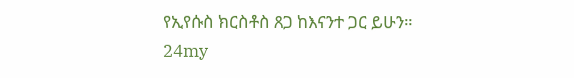የኢየሱስ ክርስቶስ ጸጋ ከእናንተ ጋር ይሁን።
24my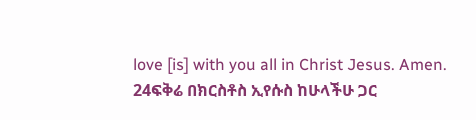love [is] with you all in Christ Jesus. Amen.
24ፍቅሬ በክርስቶስ ኢየሱስ ከሁላችሁ ጋር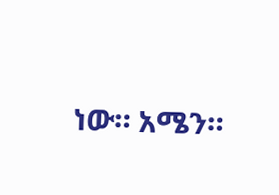ነው። አሜን።